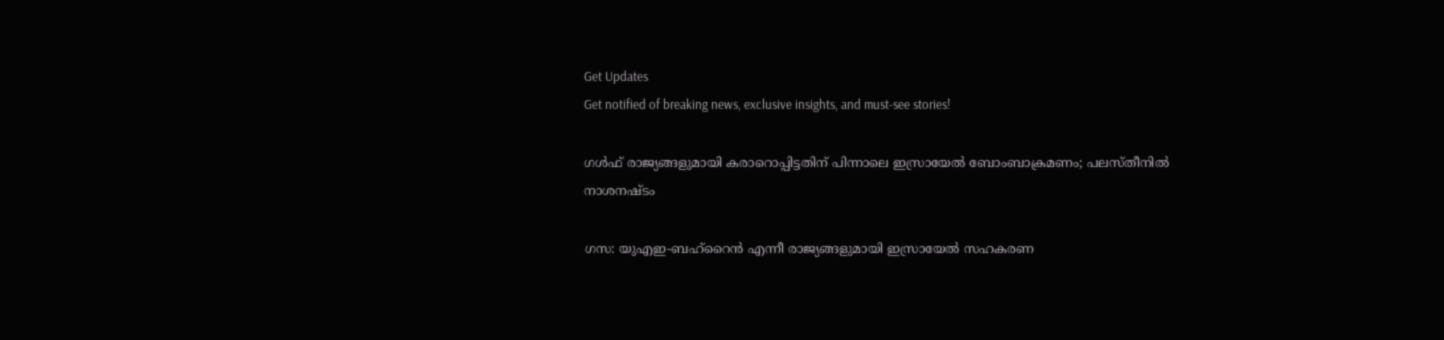Get Updates
Get notified of breaking news, exclusive insights, and must-see stories!

ഗള്‍ഫ് രാജ്യങ്ങളുമായി കരാറൊപ്പിട്ടതിന് പിന്നാലെ ഇസ്രായേല്‍ ബോംബാക്രമണം; പലസ്തീനില്‍ നാശനഷ്ടം

ഗസ: യുഎഇ-ബഹ്‌റൈന്‍ എന്നീ രാജ്യങ്ങളുമായി ഇസ്രായേല്‍ സഹകരണ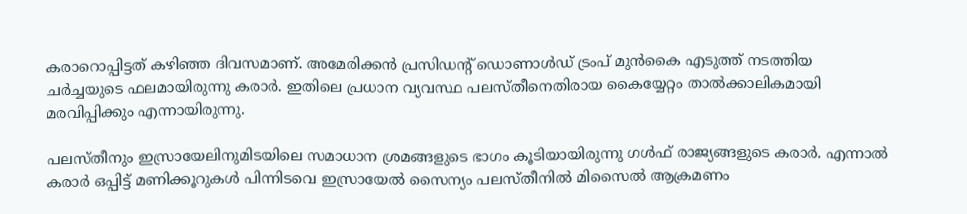കരാറൊപ്പിട്ടത് കഴിഞ്ഞ ദിവസമാണ്. അമേരിക്കന്‍ പ്രസിഡന്റ് ഡൊണാള്‍ഡ് ട്രംപ് മുന്‍കൈ എടുത്ത് നടത്തിയ ചര്‍ച്ചയുടെ ഫലമായിരുന്നു കരാര്‍. ഇതിലെ പ്രധാന വ്യവസ്ഥ പലസ്തീനെതിരായ കൈയ്യേറ്റം താല്‍ക്കാലികമായി മരവിപ്പിക്കും എന്നായിരുന്നു.

പലസ്തീനും ഇസ്രായേലിനുമിടയിലെ സമാധാന ശ്രമങ്ങളുടെ ഭാഗം കൂടിയായിരുന്നു ഗള്‍ഫ് രാജ്യങ്ങളുടെ കരാര്‍. എന്നാല്‍ കരാര്‍ ഒപ്പിട്ട് മണിക്കൂറുകള്‍ പിന്നിടവെ ഇസ്രായേല്‍ സൈന്യം പലസ്തീനില്‍ മിസൈല്‍ ആക്രമണം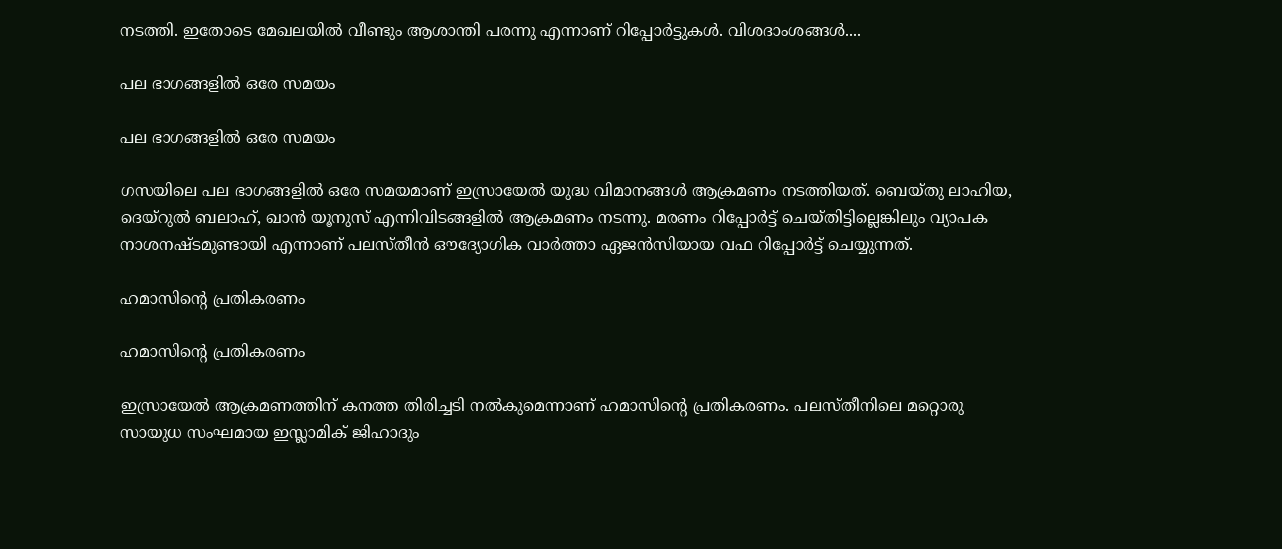നടത്തി. ഇതോടെ മേഖലയില്‍ വീണ്ടും ആശാന്തി പരന്നു എന്നാണ് റിപ്പോര്‍ട്ടുകള്‍. വിശദാംശങ്ങള്‍....

പല ഭാഗങ്ങളില്‍ ഒരേ സമയം

പല ഭാഗങ്ങളില്‍ ഒരേ സമയം

ഗസയിലെ പല ഭാഗങ്ങളില്‍ ഒരേ സമയമാണ് ഇസ്രായേല്‍ യുദ്ധ വിമാനങ്ങള്‍ ആക്രമണം നടത്തിയത്. ബെയ്തു ലാഹിയ, ദെയ്‌റുല്‍ ബലാഹ്, ഖാന്‍ യൂനുസ് എന്നിവിടങ്ങളില്‍ ആക്രമണം നടന്നു. മരണം റിപ്പോര്‍ട്ട് ചെയ്തിട്ടില്ലെങ്കിലും വ്യാപക നാശനഷ്ടമുണ്ടായി എന്നാണ് പലസ്തീന്‍ ഔദ്യോഗിക വാര്‍ത്താ ഏജന്‍സിയായ വഫ റിപ്പോര്‍ട്ട് ചെയ്യുന്നത്.

ഹമാസിന്റെ പ്രതികരണം

ഹമാസിന്റെ പ്രതികരണം

ഇസ്രായേല്‍ ആക്രമണത്തിന് കനത്ത തിരിച്ചടി നല്‍കുമെന്നാണ് ഹമാസിന്റെ പ്രതികരണം. പലസ്തീനിലെ മറ്റൊരു സായുധ സംഘമായ ഇസ്ലാമിക് ജിഹാദും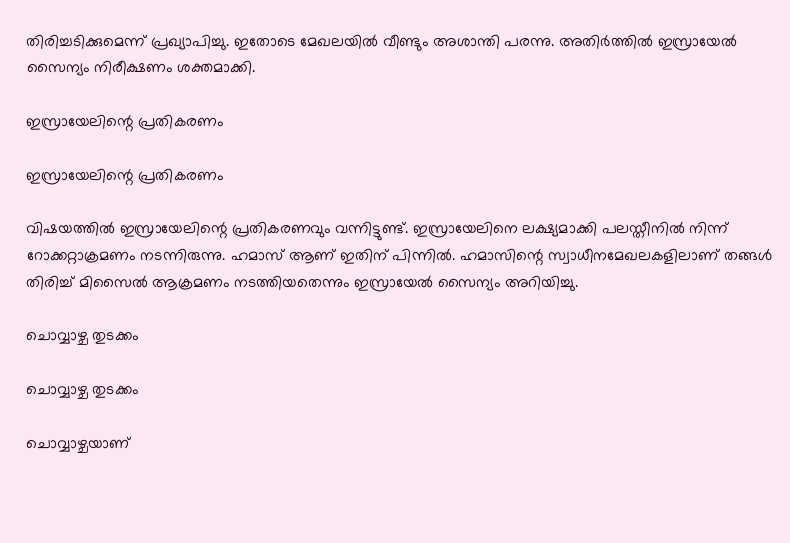തിരിച്ചടിക്കുമെന്ന് പ്രഖ്യാപിച്ചു. ഇതോടെ മേഖലയില്‍ വീണ്ടും അശാന്തി പരന്നു. അതിര്‍ത്തില്‍ ഇസ്രായേല്‍ സൈന്യം നിരീക്ഷണം ശക്തമാക്കി.

ഇസ്രായേലിന്റെ പ്രതികരണം

ഇസ്രായേലിന്റെ പ്രതികരണം

വിഷയത്തില്‍ ഇസ്രായേലിന്റെ പ്രതികരണവും വന്നിട്ടുണ്ട്. ഇസ്രായേലിനെ ലക്ഷ്യമാക്കി പലസ്തീനില്‍ നിന്ന് റോക്കറ്റാക്രമണം നടന്നിരുന്നു. ഹമാസ് ആണ് ഇതിന് പിന്നില്‍. ഹമാസിന്റെ സ്വാധീനമേഖലകളിലാണ് തങ്ങള്‍ തിരിച്ച് മിസൈല്‍ ആക്രമണം നടത്തിയതെന്നും ഇസ്രായേല്‍ സൈന്യം അറിയിച്ചു.

ചൊവ്വാഴ്ച തുടക്കം

ചൊവ്വാഴ്ച തുടക്കം

ചൊവ്വാഴ്ചയാണ്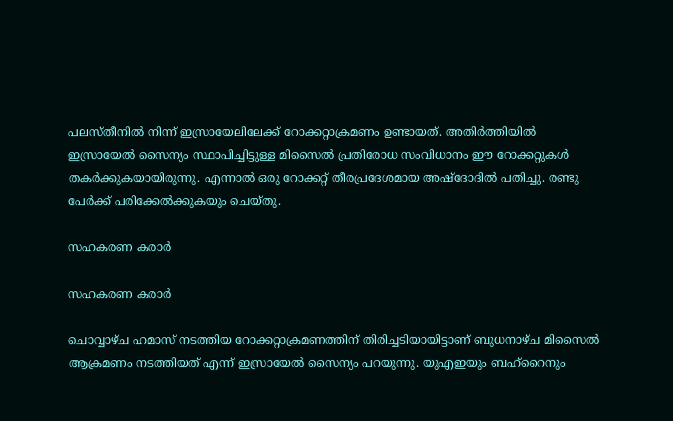പലസ്തീനില്‍ നിന്ന് ഇസ്രായേലിലേക്ക് റോക്കറ്റാക്രമണം ഉണ്ടായത്. അതിര്‍ത്തിയില്‍ ഇസ്രായേല്‍ സൈന്യം സ്ഥാപിച്ചിട്ടുള്ള മിസൈല്‍ പ്രതിരോധ സംവിധാനം ഈ റോക്കറ്റുകള്‍ തകര്‍ക്കുകയായിരുന്നു. എന്നാല്‍ ഒരു റോക്കറ്റ് തീരപ്രദേശമായ അഷ്‌ദോദില്‍ പതിച്ചു. രണ്ടു പേര്‍ക്ക് പരിക്കേല്‍ക്കുകയും ചെയ്തു.

സഹകരണ കരാര്‍

സഹകരണ കരാര്‍

ചൊവ്വാഴ്ച ഹമാസ് നടത്തിയ റോക്കറ്റാക്രമണത്തിന് തിരിച്ചടിയായിട്ടാണ് ബുധനാഴ്ച മിസൈല്‍ ആക്രമണം നടത്തിയത് എന്ന് ഇസ്രായേല്‍ സൈന്യം പറയുന്നു. യുഎഇയും ബഹ്‌റൈനും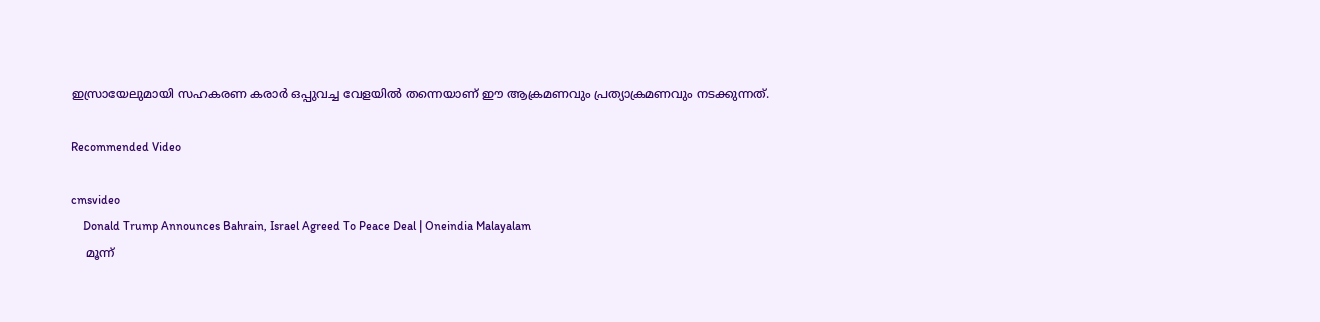ഇസ്രായേലുമായി സഹകരണ കരാര്‍ ഒപ്പുവച്ച വേളയില്‍ തന്നെയാണ് ഈ ആക്രമണവും പ്രത്യാക്രമണവും നടക്കുന്നത്.

Recommended Video

cmsvideo
    Donald Trump Announces Bahrain, Israel Agreed To Peace Deal | Oneindia Malayalam
    മൂന്ന്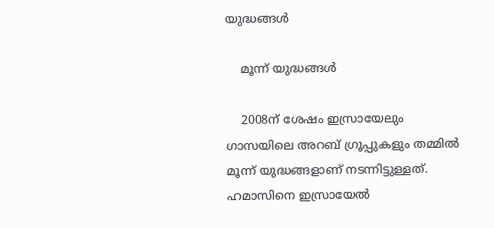യുദ്ധങ്ങള്‍

    മൂന്ന് യുദ്ധങ്ങള്‍

    2008ന് ശേഷം ഇസ്രായേലും ഗാസയിലെ അറബ് ഗ്രൂപ്പുകളും തമ്മില്‍ മൂന്ന് യുദ്ധങ്ങളാണ് നടന്നിട്ടുള്ളത്. ഹമാസിനെ ഇസ്രായേല്‍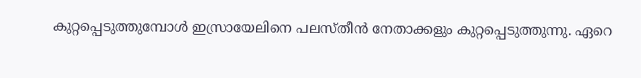കുറ്റപ്പെടുത്തുമ്പോള്‍ ഇസ്രായേലിനെ പലസ്തീന്‍ നേതാക്കളും കുറ്റപ്പെടുത്തുന്നു. ഏറെ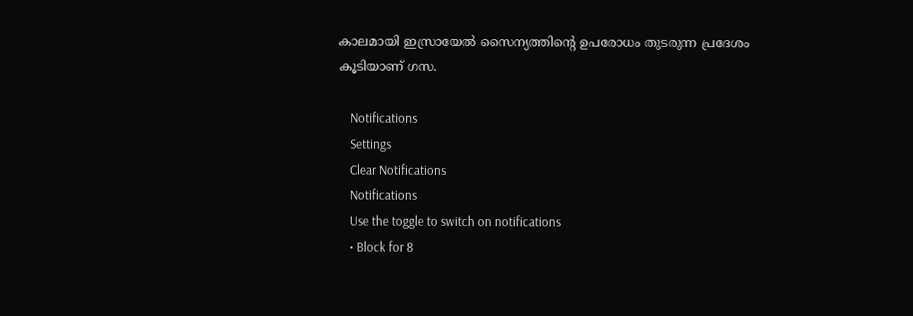കാലമായി ഇസ്രായേല്‍ സൈന്യത്തിന്റെ ഉപരോധം തുടരുന്ന പ്രദേശം കൂടിയാണ് ഗസ.

    Notifications
    Settings
    Clear Notifications
    Notifications
    Use the toggle to switch on notifications
    • Block for 8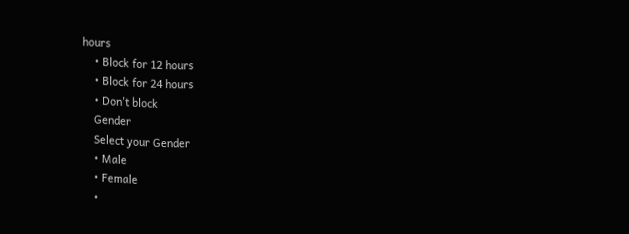hours
    • Block for 12 hours
    • Block for 24 hours
    • Don't block
    Gender
    Select your Gender
    • Male
    • Female
    •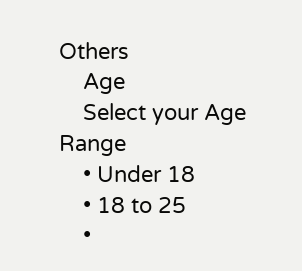Others
    Age
    Select your Age Range
    • Under 18
    • 18 to 25
    •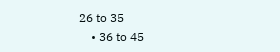26 to 35
    • 36 to 45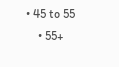• 45 to 55
    • 55+